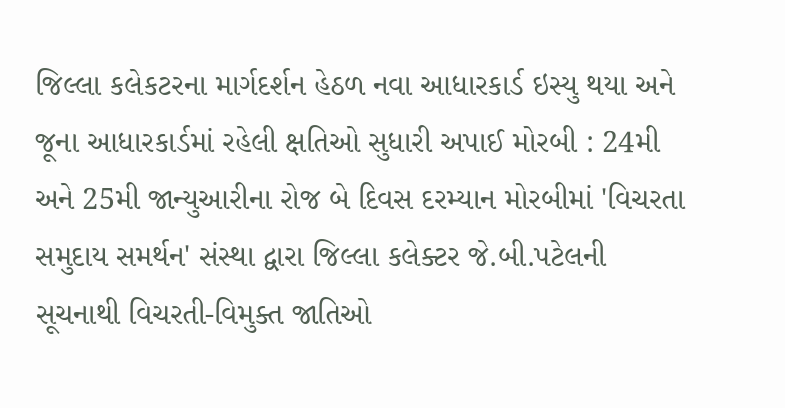જિલ્લા કલેકટરના માર્ગદર્શન હેઠળ નવા આધારકાર્ડ ઇસ્યુ થયા અને જૂના આધારકાર્ડમાં રહેલી ક્ષતિઓ સુધારી અપાઈ મોરબી : 24મી અને 25મી જાન્યુઆરીના રોજ બે દિવસ દરમ્યાન મોરબીમાં 'વિચરતા સમુદાય સમર્થન' સંસ્થા દ્વારા જિલ્લા કલેક્ટર જે.બી.પટેલની સૂચનાથી વિચરતી-વિમુક્ત જાતિઓ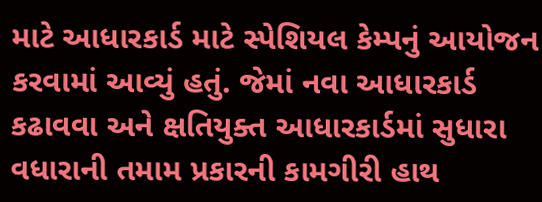માટે આધારકાર્ડ માટે સ્પેશિયલ કેમ્પનું આયોજન કરવામાં આવ્યું હતું. જેમાં નવા આધારકાર્ડ કઢાવવા અને ક્ષતિયુક્ત આધારકાર્ડમાં સુધારા વધારાની તમામ પ્રકારની કામગીરી હાથ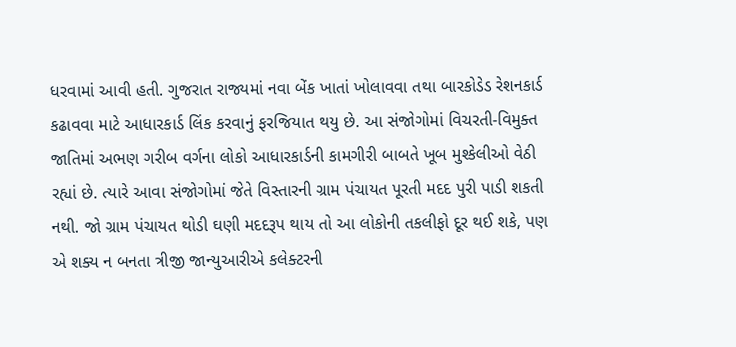ધરવામાં આવી હતી. ગુજરાત રાજ્યમાં નવા બેંક ખાતાં ખોલાવવા તથા બારકોડેડ રેશનકાર્ડ કઢાવવા માટે આધારકાર્ડ લિંક કરવાનું ફરજિયાત થયુ છે. આ સંજોગોમાં વિચરતી-વિમુક્ત જાતિમાં અભણ ગરીબ વર્ગના લોકો આધારકાર્ડની કામગીરી બાબતે ખૂબ મુશ્કેલીઓ વેઠી રહ્યાં છે. ત્યારે આવા સંજોગોમાં જેતે વિસ્તારની ગ્રામ પંચાયત પૂરતી મદદ પુરી પાડી શકતી નથી. જો ગ્રામ પંચાયત થોડી ઘણી મદદરૂપ થાય તો આ લોકોની તકલીફો દૂર થઈ શકે, પણ એ શક્ય ન બનતા ત્રીજી જાન્યુઆરીએ કલેક્ટરની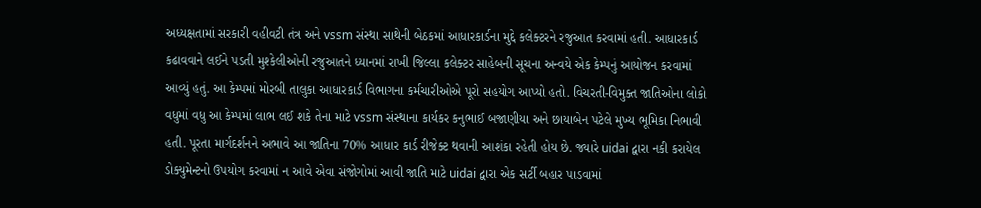અધ્યક્ષતામાં સરકારી વહીવટી તંત્ર અને vssm સંસ્થા સાથેની બેઠકમાં આધારકાર્ડના મુદ્દે કલેક્ટરને રજુઆત કરવામાં હતી. આધારકાર્ડ કઢાવવાને લઈને પડતી મુશ્કેલીઓની રજુઆતને ધ્યાનમાં રાખી જિલ્લા કલેક્ટર સાહેબની સૂચના અન્વયે એક કેમ્પનું આયોજન કરવામાં આવ્યું હતું. આ કેમ્પમાં મોરબી તાલુકા આધારકાર્ડ વિભાગના કર્મચારીઓએ પૂરો સહયોગ આપ્યો હતો. વિચરતી-વિમુક્ત જાતિઓના લોકો વધુમાં વધુ આ કેમ્પમાં લાભ લઈ શકે તેના માટે vssm સંસ્થાના કાર્યકર કનુભાઈ બજાણીયા અને છાયાબેન પટેલે મુખ્ય ભૂમિકા નિભાવી હતી. પૂરતા માર્ગદર્શનને અભાવે આ જાતિના 70% આધાર કાર્ડ રીજેક્ટ થવાની આશંકા રહેતી હોય છે. જ્યારે uidai દ્વારા નકી કરાયેલ ડોક્યુમેન્ટનો ઉપયોગ કરવામાં ન આવે એવા સંજોગોમાં આવી જાતિ માટે uidai દ્વારા એક સર્ટી બહાર પાડવામાં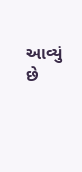આવ્યું છે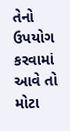તેનો ઉપયોગ કરવામાં આવે તો મોટા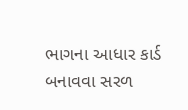ભાગના આધાર કાર્ડ બનાવવા સરળ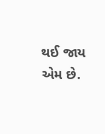થઈ જાય એમ છે.